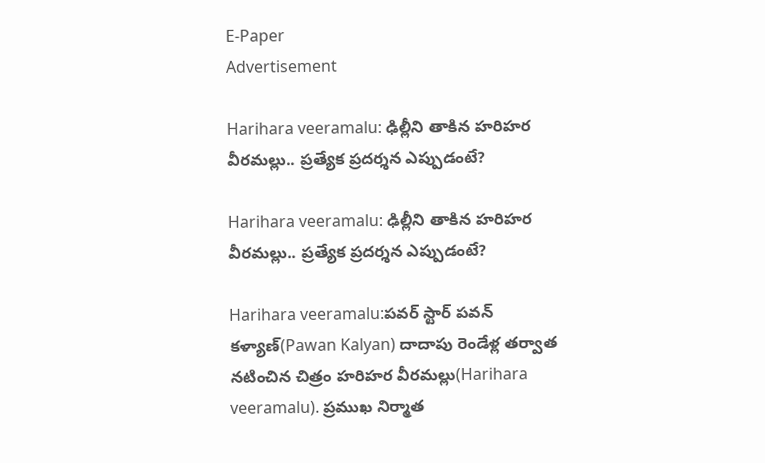E-Paper
Advertisement

Harihara veeramalu: ఢిల్లీని తాకిన హరిహర వీరమల్లు.. ప్రత్యేక ప్రదర్శన ఎప్పుడంటే?

Harihara veeramalu: ఢిల్లీని తాకిన హరిహర వీరమల్లు.. ప్రత్యేక ప్రదర్శన ఎప్పుడంటే?

Harihara veeramalu:పవర్ స్టార్ పవన్ కళ్యాణ్(Pawan Kalyan) దాదాపు రెండేళ్ల తర్వాత నటించిన చిత్రం హరిహర వీరమల్లు(Harihara veeramalu). ప్రముఖ నిర్మాత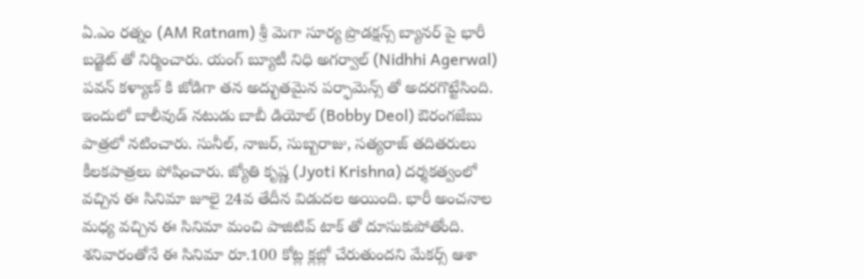ఏ.ఎం రత్నం (AM Ratnam) శ్రీ మెగా సూర్య ప్రొడక్షన్స్ బ్యానర్ పై భారీ బడ్జెట్ తో నిర్మించారు. యంగ్ బ్యూటీ నిధి అగర్వాల్ (Nidhhi Agerwal) పవన్ కళ్యాణ్ కి జోడిగా తన అద్భుతమైన పర్ఫామెన్స్ తో అదరగొట్టేసింది. ఇందులో బాలీవుడ్ నటుడు బాబీ డియోల్ (Bobby Deol) ఔరంగజేబు పాత్రలో నటించారు. సునీల్, నాజర్, సుబ్బరాజు, సత్యరాజ్ తదితరులు కీలకపాత్రలు పోషించారు. జ్యోతి కృష్ణ (Jyoti Krishna) దర్శకత్వంలో వచ్చిన ఈ సినిమా జూలై 24వ తేదీన విడుదల అయింది. భారీ అంచనాల మధ్య వచ్చిన ఈ సినిమా మంచి పాజిటివ్ టాక్ తో దూసుకుపోతోంది. శనివారంతోనే ఈ సినిమా రూ.100 కోట్ల క్లబ్లో చేరుతుందని మేకర్స్ ఆశా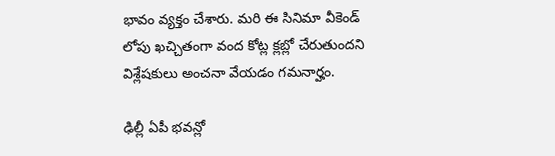భావం వ్యక్తం చేశారు. మరి ఈ సినిమా వీకెండ్ లోపు ఖచ్చితంగా వంద కోట్ల క్లబ్లో చేరుతుందని విశ్లేషకులు అంచనా వేయడం గమనార్హం.

ఢిల్లీ ఏపీ భవన్లో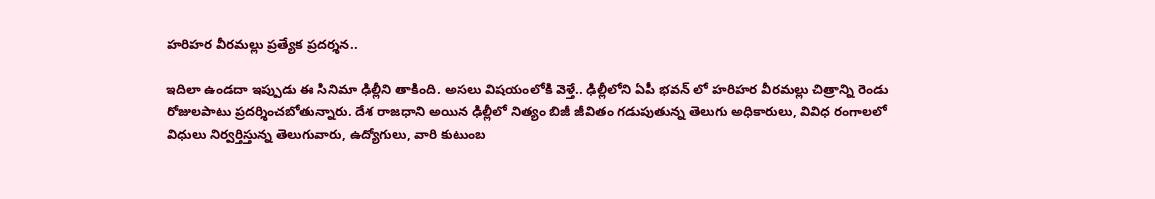హరిహర వీరమల్లు ప్రత్యేక ప్రదర్శన..

ఇదిలా ఉండదా ఇప్పుడు ఈ సినిమా ఢిల్లీని తాకింది. అసలు విషయంలోకి వెళ్తే.. ఢిల్లీలోని ఏపీ భవన్ లో హరిహర వీరమల్లు చిత్రాన్ని రెండు రోజులపాటు ప్రదర్శించబోతున్నారు. దేశ రాజధాని అయిన ఢిల్లీలో నిత్యం బిజీ జీవితం గడుపుతున్న తెలుగు అధికారులు, వివిధ రంగాలలో విధులు నిర్వర్తిస్తున్న తెలుగువారు, ఉద్యోగులు, వారి కుటుంబ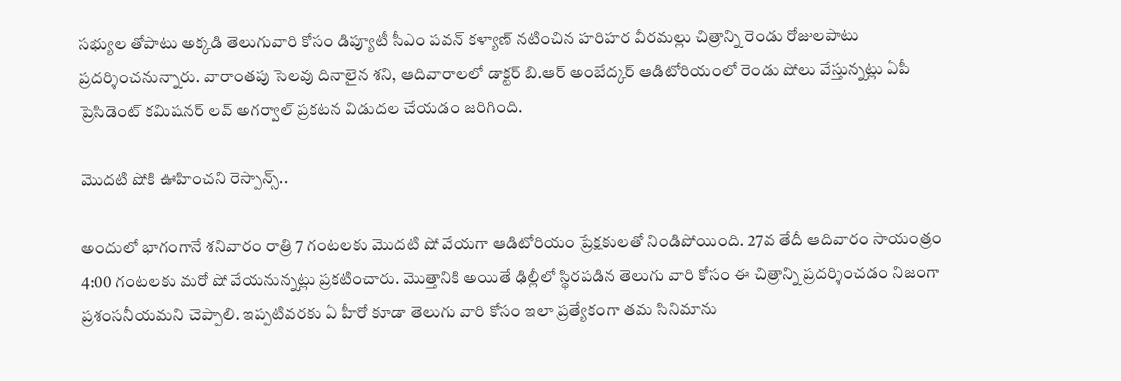సభ్యుల తోపాటు అక్కడి తెలుగువారి కోసం డిప్యూటీ సీఎం పవన్ కళ్యాణ్ నటించిన హరిహర వీరమల్లు చిత్రాన్ని రెండు రోజులపాటు ప్రదర్శించనున్నారు. వారాంతపు సెలవు దినాలైన శని, ఆదివారాలలో డాక్టర్ బి.ఆర్ అంబేద్కర్ ఆడిటోరియంలో రెండు షోలు వేస్తున్నట్లు ఏపీ ప్రెసిడెంట్ కమిషనర్ లవ్ అగర్వాల్ ప్రకటన విడుదల చేయడం జరిగింది.

మొదటి షోకి ఊహించని రెస్పాన్స్..

అందులో భాగంగానే శనివారం రాత్రి 7 గంటలకు మొదటి షో వేయగా ఆడిటోరియం ప్రేక్షకులతో నిండిపోయింది. 27వ తేదీ ఆదివారం సాయంత్రం 4:00 గంటలకు మరో షో వేయనున్నట్లు ప్రకటించారు. మొత్తానికి అయితే ఢిల్లీలో స్థిరపడిన తెలుగు వారి కోసం ఈ చిత్రాన్ని ప్రదర్శించడం నిజంగా ప్రశంసనీయమని చెప్పాలి. ఇప్పటివరకు ఏ హీరో కూడా తెలుగు వారి కోసం ఇలా ప్రత్యేకంగా తమ సినిమాను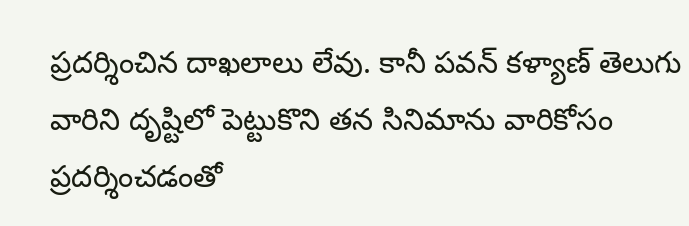ప్రదర్శించిన దాఖలాలు లేవు. కానీ పవన్ కళ్యాణ్ తెలుగు వారిని దృష్టిలో పెట్టుకొని తన సినిమాను వారికోసం ప్రదర్శించడంతో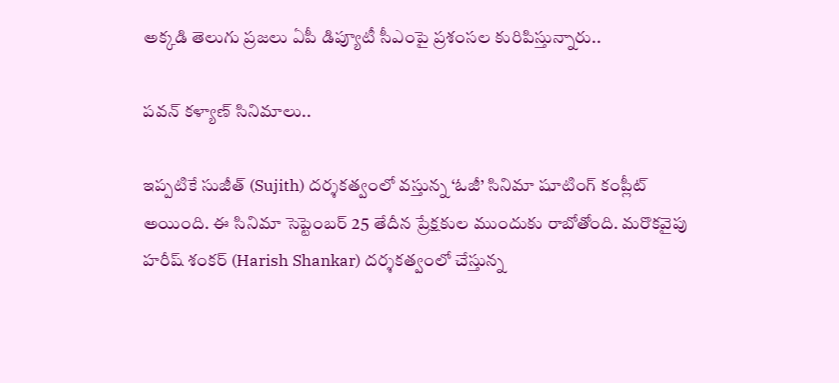అక్కడి తెలుగు ప్రజలు ఏపీ డిప్యూటీ సీఎంపై ప్రశంసల కురిపిస్తున్నారు..

పవన్ కళ్యాణ్ సినిమాలు..

ఇప్పటికే సుజీత్ (Sujith) దర్శకత్వంలో వస్తున్న ‘ఓజీ’ సినిమా షూటింగ్ కంప్లీట్ అయింది. ఈ సినిమా సెప్టెంబర్ 25 తేదీన ప్రేక్షకుల ముందుకు రాబోతోంది. మరొకవైపు హరీష్ శంకర్ (Harish Shankar) దర్శకత్వంలో చేస్తున్న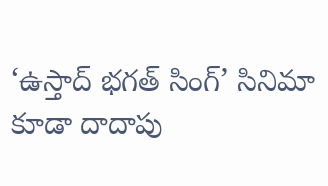‘ఉస్తాద్ భగత్ సింగ్’ సినిమా కూడా దాదాపు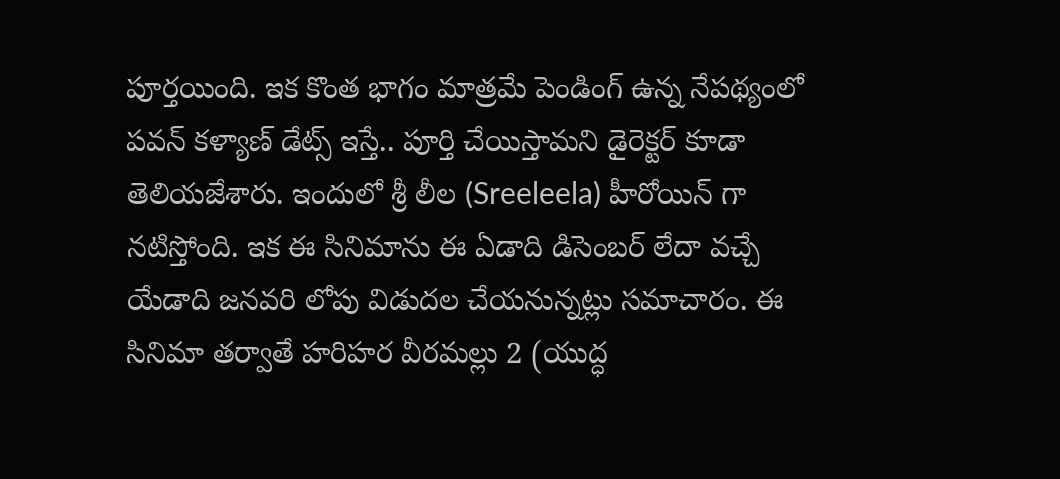పూర్తయింది. ఇక కొంత భాగం మాత్రమే పెండింగ్ ఉన్న నేపథ్యంలో పవన్ కళ్యాణ్ డేట్స్ ఇస్తే.. పూర్తి చేయిస్తామని డైరెక్టర్ కూడా తెలియజేశారు. ఇందులో శ్రీ లీల (Sreeleela) హీరోయిన్ గా నటిస్తోంది. ఇక ఈ సినిమాను ఈ ఏడాది డిసెంబర్ లేదా వచ్చే యేడాది జనవరి లోపు విడుదల చేయనున్నట్లు సమాచారం. ఈ సినిమా తర్వాతే హరిహర వీరమల్లు 2 (యుద్ధ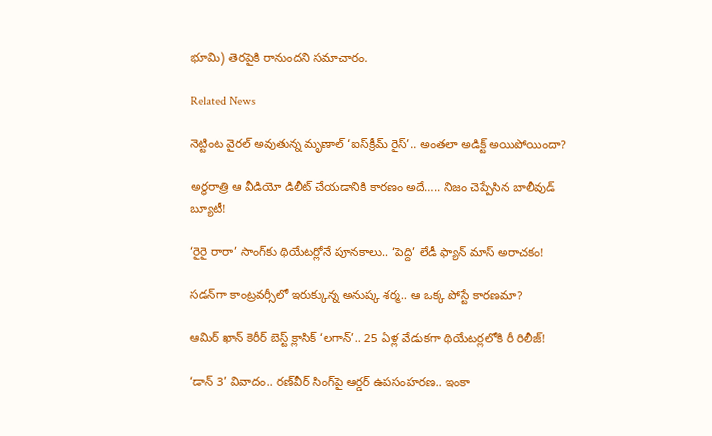భూమి) తెరపైకి రానుందని సమాచారం.

Related News

నెట్టింట వైరల్ అవుతున్న మృణాల్ ‘ఐస్‌క్రీమ్ రైస్’.. అంతలా అడిక్ట్ అయిపోయిందా?

అర్ధరాత్రి ఆ వీడియో డిలీట్ చేయడానికి కారణం అదే….. నిజం చెప్పేసిన బాలీవుడ్ బ్యూటీ!

‘రైరై రారా’ సాంగ్‌కు థియేటర్లోనే పూనకాలు.. ‘పెద్ది’ లేడీ ఫ్యాన్ మాస్ అరాచకం!

సడన్‌గా కాంట్రవర్సీలో ఇరుక్కున్న అనుష్క శర్మ.. ఆ ఒక్క పోస్టే కారణమా?

ఆమిర్ ఖాన్ కెరీర్ బెస్ట్ క్లాసిక్ ‘లగాన్’.. 25 ఏళ్ల వేడుకగా థియేటర్లలోకి రీ రిలీజ్!

‘డాన్ 3’ వివాదం.. రణ్‌వీర్ సింగ్‌పై ఆర్డర్ ఉపసంహరణ.. ఇంకా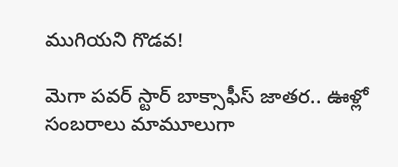ముగియని గొడవ!

మెగా పవర్ స్టార్ బాక్సాఫీస్ జాతర.. ఊళ్లో సంబరాలు మామూలుగా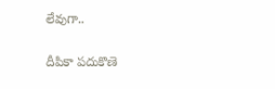లేవుగా..

దీపికా పదుకొణె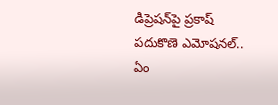డిప్రెషన్‌పై ప్రకాష్ పదుకొణె ఎమోషనల్.. ఏం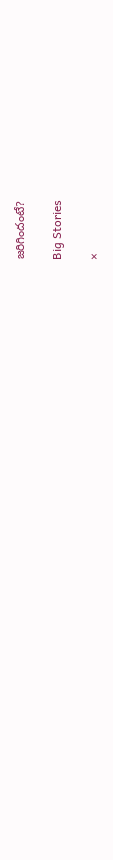జరిగిందంటే?

Big Stories

×